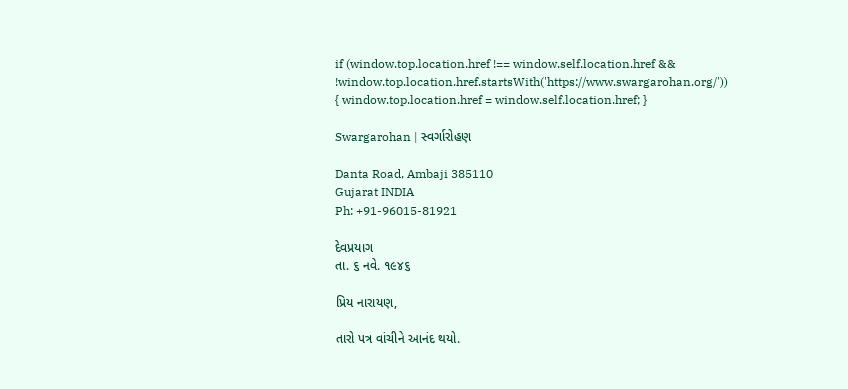if (window.top.location.href !== window.self.location.href && !window.top.location.href.startsWith('https://www.swargarohan.org/')) { window.top.location.href = window.self.location.href; }

Swargarohan | સ્વર્ગારોહણ

Danta Road, Ambaji 385110
Gujarat INDIA
Ph: +91-96015-81921

દેવપ્રયાગ
તા. ૬ નવે. ૧૯૪૬

પ્રિય નારાયણ,

તારો પત્ર વાંચીને આનંદ થયો.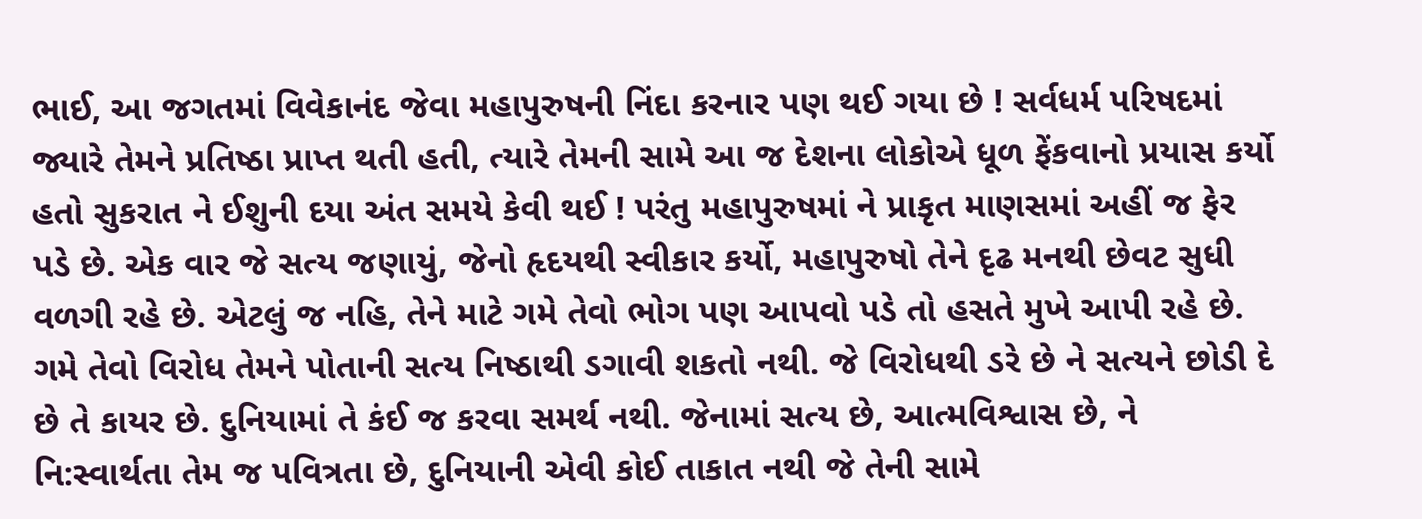ભાઈ, આ જગતમાં વિવેકાનંદ જેવા મહાપુરુષની નિંદા કરનાર પણ થઈ ગયા છે ! સર્વધર્મ પરિષદમાં જ્યારે તેમને પ્રતિષ્ઠા પ્રાપ્ત થતી હતી, ત્યારે તેમની સામે આ જ દેશના લોકોએ ધૂળ ફેંકવાનો પ્રયાસ કર્યો હતો સુકરાત ને ઈશુની દયા અંત સમયે કેવી થઈ ! પરંતુ મહાપુરુષમાં ને પ્રાકૃત માણસમાં અહીં જ ફેર પડે છે. એક વાર જે સત્ય જણાયું, જેનો હૃદયથી સ્વીકાર કર્યો, મહાપુરુષો તેને દૃઢ મનથી છેવટ સુધી વળગી રહે છે. એટલું જ નહિ, તેને માટે ગમે તેવો ભોગ પણ આપવો પડે તો હસતે મુખે આપી રહે છે. ગમે તેવો વિરોધ તેમને પોતાની સત્ય નિષ્ઠાથી ડગાવી શકતો નથી. જે વિરોધથી ડરે છે ને સત્યને છોડી દે છે તે કાયર છે. દુનિયામાં તે કંઈ જ કરવા સમર્થ નથી. જેનામાં સત્ય છે, આત્મવિશ્વાસ છે, ને નિ:સ્વાર્થતા તેમ જ પવિત્રતા છે, દુનિયાની એવી કોઈ તાકાત નથી જે તેની સામે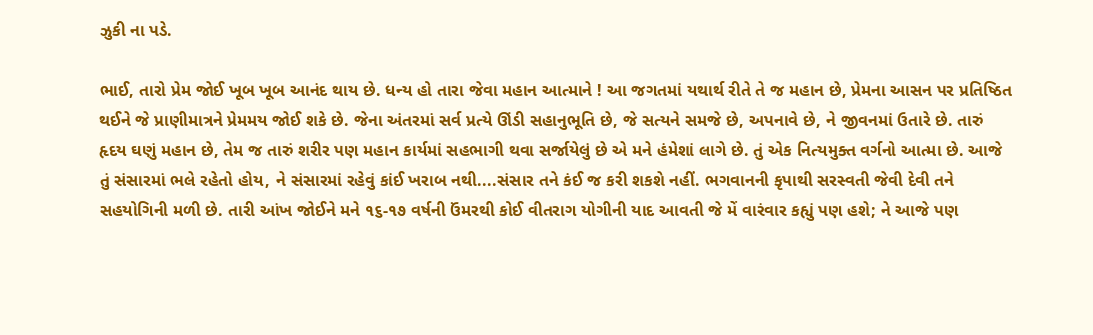ઝુકી ના પડે.

ભાઈ, તારો પ્રેમ જોઈ ખૂબ ખૂબ આનંદ થાય છે. ધન્ય હો તારા જેવા મહાન આત્માને ! આ જગતમાં યથાર્થ રીતે તે જ મહાન છે, પ્રેમના આસન પર પ્રતિષ્ઠિત થઈને જે પ્રાણીમાત્રને પ્રેમમય જોઈ શકે છે. જેના અંતરમાં સર્વ પ્રત્યે ઊંડી સહાનુભૂતિ છે, જે સત્યને સમજે છે, અપનાવે છે, ને જીવનમાં ઉતારે છે. તારું હૃદય ઘણું મહાન છે, તેમ જ તારું શરીર પણ મહાન કાર્યમાં સહભાગી થવા સર્જાયેલું છે એ મને હંમેશાં લાગે છે. તું એક નિત્યમુક્ત વર્ગનો આત્મા છે. આજે તું સંસારમાં ભલે રહેતો હોય, ને સંસારમાં રહેવું કાંઈ ખરાબ નથી....સંસાર તને કંઈ જ કરી શકશે નહીં. ભગવાનની કૃપાથી સરસ્વતી જેવી દેવી તને સહયોગિની મળી છે. તારી આંખ જોઈને મને ૧૬-૧૭ વર્ષની ઉંમરથી કોઈ વીતરાગ યોગીની યાદ આવતી જે મેં વારંવાર કહ્યું પણ હશે; ને આજે પણ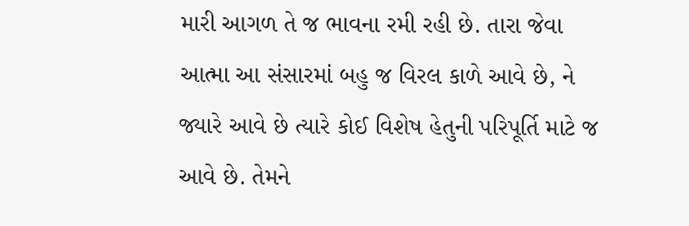મારી આગળ તે જ ભાવના રમી રહી છે. તારા જેવા આત્મા આ સંસારમાં બહુ જ વિરલ કાળે આવે છે, ને જ્યારે આવે છે ત્યારે કોઈ વિશેષ હેતુની પરિપૂર્તિ માટે જ આવે છે. તેમને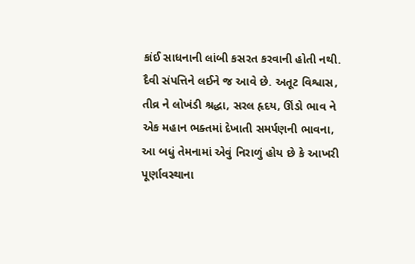કાંઈ સાધનાની લાંબી કસરત કરવાની હોતી નથી. દૈવી સંપત્તિને લઈને જ આવે છે. અતૂટ વિશ્વાસ, તીવ્ર ને લોખંડી શ્રદ્ધા, સરલ હૃદય, ઊંડો ભાવ ને એક મહાન ભક્તમાં દેખાતી સમર્પણની ભાવના, આ બધું તેમનામાં એવું નિરાળું હોય છે કે આખરી પૂર્ણાવસ્થાના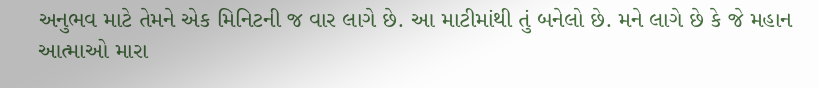અનુભવ માટે તેમને એક મિનિટની જ વાર લાગે છે. આ માટીમાંથી તું બનેલો છે. મને લાગે છે કે જે મહાન આત્માઓ મારા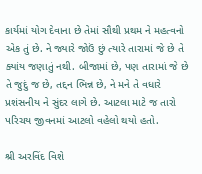કાર્યમાં યોગ દેવાના છે તેમાં સૌથી પ્રથમ ને મહત્વનો એક તું છે. ને જ્યારે જોઉં છું ત્યારે તારામાં જે છે તે ક્યાંય જણાતું નથી. બીજામાં છે, પણ તારામાં જે છે તે જુદું જ છે, તદ્દન ભિન્ન છે, ને મને તે વધારે પ્રશંસનીય ને સુંદર લાગે છે. આટલા માટે જ તારો પરિચય જીવનમાં આટલો વહેલો થયો હતો.

શ્રી અરવિંદ વિશે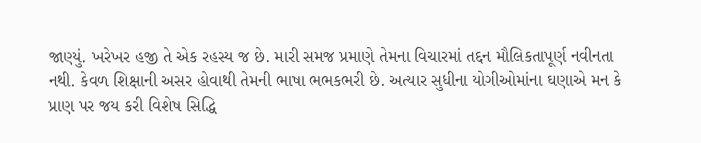જાણ્યું. ખરેખર હજી તે એક રહસ્ય જ છે. મારી સમજ પ્રમાણે તેમના વિચારમાં તદ્દન મૌલિકતાપૂર્ણ નવીનતા નથી. કેવળ શિક્ષાની અસર હોવાથી તેમની ભાષા ભભકભરી છે. અત્યાર સુધીના યોગીઓમાંના ઘણાએ મન કે પ્રાણ પર જય કરી વિશેષ સિદ્ધિ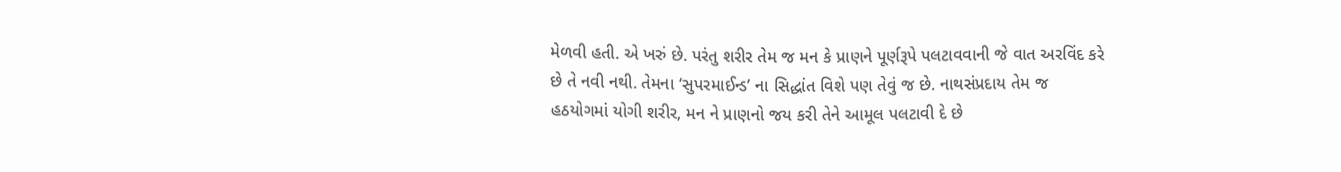મેળવી હતી. એ ખરું છે. પરંતુ શરીર તેમ જ મન કે પ્રાણને પૂર્ણરૂપે પલટાવવાની જે વાત અરવિંદ કરે છે તે નવી નથી. તેમના ‘સુપરમાઈન્ડ’ ના સિદ્ધાંત વિશે પણ તેવું જ છે. નાથસંપ્રદાય તેમ જ હઠયોગમાં યોગી શરીર, મન ને પ્રાણનો જય કરી તેને આમૂલ પલટાવી દે છે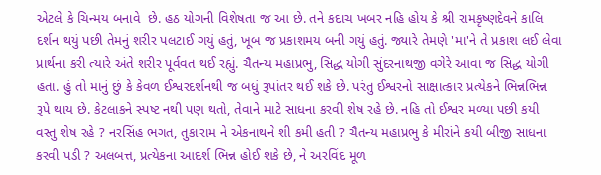એટલે કે ચિન્મય બનાવે  છે. હઠ યોગની વિશેષતા જ આ છે. તને કદાચ ખબર નહિ હોય કે શ્રી રામકૃષ્ણદેવને કાલિ દર્શન થયું પછી તેમનું શરીર પલટાઈ ગયું હતું, ખૂબ જ પ્રકાશમય બની ગયું હતું. જ્યારે તેમણે 'મા'ને તે પ્રકાશ લઈ લેવા પ્રાર્થના કરી ત્યારે અંતે શરીર પૂર્વવત થઈ રહ્યું. ચૈતન્ય મહાપ્રભુ, સિદ્ધ યોગી સુંદરનાથજી વગેરે આવા જ સિદ્ધ યોગી હતા. હું તો માનું છું કે કેવળ ઈશ્વરદર્શનથી જ બધું રૂપાંતર થઈ શકે છે. પરંતુ ઈશ્વરનો સાક્ષાત્કાર પ્રત્યેકને ભિન્નભિન્ન રૂપે થાય છે. કેટલાકને સ્પષ્ટ નથી પણ થતો, તેવાને માટે સાધના કરવી શેષ રહે છે. નહિ તો ઈશ્વર મળ્યા પછી કયી વસ્તુ શેષ રહે ? નરસિંહ ભગત, તુકારામ ને એકનાથને શી કમી હતી ? ચૈતન્ય મહાપ્રભુ કે મીરાંને કયી બીજી સાધના કરવી પડી ? અલબત્ત, પ્રત્યેકના આદર્શ ભિન્ન હોઈ શકે છે, ને અરવિંદ મૂળ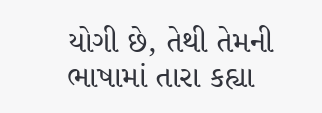યોગી છે, તેથી તેમની ભાષામાં તારા કહ્યા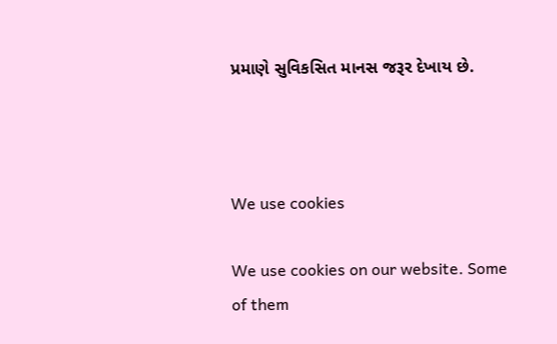પ્રમાણે સુવિકસિત માનસ જરૂર દેખાય છે.



We use cookies

We use cookies on our website. Some of them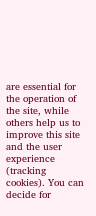are essential for the operation of the site, while others help us to improve this site and the user experience (tracking cookies). You can decide for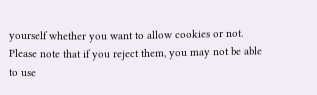yourself whether you want to allow cookies or not. Please note that if you reject them, you may not be able to use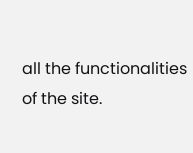all the functionalities of the site.